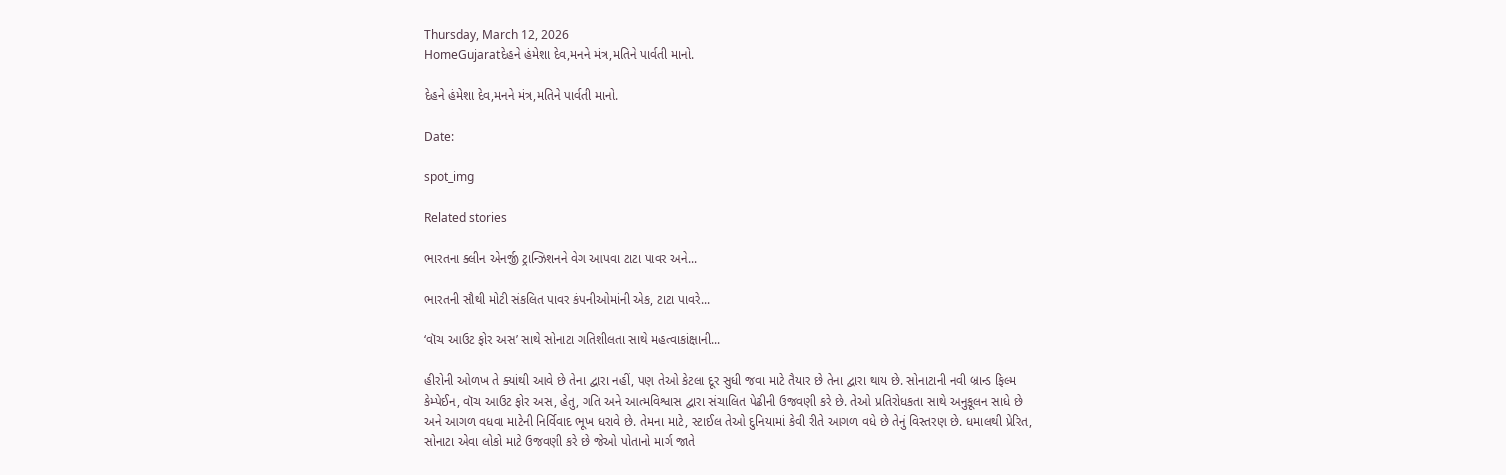Thursday, March 12, 2026
HomeGujaratદેહને હંમેશા દેવ,મનને મંત્ર,મતિને પાર્વતી માનો.

દેહને હંમેશા દેવ,મનને મંત્ર,મતિને પાર્વતી માનો.

Date:

spot_img

Related stories

ભારતના ક્લીન એનર્જી ટ્રાન્ઝિશનને વેગ આપવા ટાટા પાવર અને...

ભારતની સૌથી મોટી સંકલિત પાવર કંપનીઓમાંની એક, ટાટા પાવરે...

‘વૉચ આઉટ ફોર અસ’ સાથે સોનાટા ગતિશીલતા સાથે મહત્વાકાંક્ષાની...

હીરોની ઓળખ તે ક્યાંથી આવે છે તેના દ્વારા નહીં, પણ તેઓ કેટલા દૂર સુધી જવા માટે તૈયાર છે તેના દ્વારા થાય છે. સોનાટાની નવી બ્રાન્ડ ફિલ્મ કેમ્પેઈન, વૉચ આઉટ ફોર અસ, હેતુ, ગતિ અને આત્મવિશ્વાસ દ્વારા સંચાલિત પેઢીની ઉજવણી કરે છે. તેઓ પ્રતિરોધકતા સાથે અનુકૂલન સાધે છે અને આગળ વધવા માટેની નિર્વિવાદ ભૂખ ધરાવે છે. તેમના માટે, સ્ટાઈલ તેઓ દુનિયામાં કેવી રીતે આગળ વધે છે તેનું વિસ્તરણ છે. ધમાલથી પ્રેરિત, સોનાટા એવા લોકો માટે ઉજવણી કરે છે જેઓ પોતાનો માર્ગ જાતે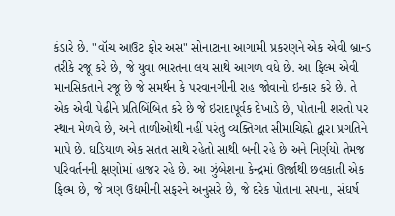કંડારે છે. "વૉચ આઉટ ફોર અસ" સોનાટાના આગામી પ્રકરણને એક એવી બ્રાન્ડ તરીકે રજૂ કરે છે, જે યુવા ભારતના લય સાથે આગળ વધે છે. આ ફિલ્મ એવી માનસિકતાને રજૂ છે જે સમર્થન કે પરવાનગીની રાહ જોવાનો ઇન્કાર કરે છે. તે એક એવી પેઢીને પ્રતિબિંબિત કરે છે જે ઇરાદાપૂર્વક દેખાડે છે, પોતાની શરતો પર સ્થાન મેળવે છે, અને તાળીઓથી નહીં પરંતુ વ્યક્તિગત સીમાચિહ્નો દ્વારા પ્રગતિને માપે છે. ઘડિયાળ એક સતત સાથે રહેતો સાથી બની રહે છે અને નિર્ણયો તેમજ પરિવર્તનની ક્ષણોમાં હાજર રહે છે. આ ઝુંબેશના કેન્દ્રમાં ઊર્જાથી છલકાતી એક ફિલ્મ છે, જે ત્રણ ઉદ્યમીની સફરને અનુસરે છે, જે દરેક પોતાના સપના, સંઘર્ષ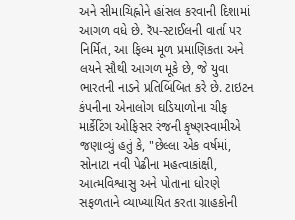અને સીમાચિહ્નોને હાંસલ કરવાની દિશામાં આગળ વધે છે. રૅપ-સ્ટાઈલની વાર્તા પર નિર્મિત, આ ફિલ્મ મૂળ પ્રમાણિકતા અને લયને સૌથી આગળ મૂકે છે, જે યુવા ભારતની નાડને પ્રતિબિંબિત કરે છે. ટાઇટન કંપનીના એનાલોગ ઘડિયાળોના ચીફ માર્કેટિંગ ઓફિસર રંજની કૃષ્ણસ્વામીએ જણાવ્યું હતું કે, "છેલ્લા એક વર્ષમાં, સોનાટા નવી પેઢીના મહત્વાકાંક્ષી, આત્મવિશ્વાસુ અને પોતાના ધોરણે સફળતાને વ્યાખ્યાયિત કરતા ગ્રાહકોની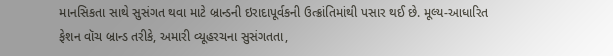માનસિકતા સાથે સુસંગત થવા માટે બ્રાન્ડની ઇરાદાપૂર્વકની ઉત્ક્રાંતિમાંથી પસાર થઈ છે. મૂલ્ય-આધારિત ફેશન વૉચ બ્રાન્ડ તરીકે, અમારી વ્યૂહરચના સુસંગતતા,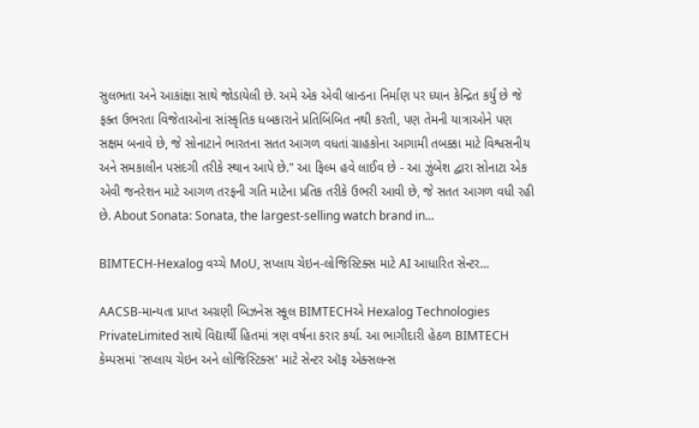સુલભતા અને આકાંક્ષા સાથે જોડાયેલી છે. અમે એક એવી બ્રાન્ડના નિર્માણ પર ધ્યાન કેન્દ્રિત કર્યું છે જે ફક્ત ઉભરતા વિજેતાઓના સાંસ્કૃતિક ધબકારાને પ્રતિબિંબિત નથી કરતી, પણ તેમની યાત્રાઓને પણ સક્ષમ બનાવે છે, જે સોનાટાને ભારતના સતત આગળ વધતાં ગ્રાહકોના આગામી તબક્કા માટે વિશ્વસનીય અને સમકાલીન પસંદગી તરીકે સ્થાન આપે છે." આ ફિલ્મ હવે લાઈવ છે - આ ઝુંબેશ દ્વારા સોનાટા એક એવી જનરેશન માટે આગળ તરફની ગતિ માટેના પ્રતિક તરીકે ઉભરી આવી છે, જે સતત આગળ વધી રહી છે. About Sonata: Sonata, the largest-selling watch brand in...

BIMTECH-Hexalog વચ્ચે MoU, સપ્લાય ચેઇન-લોજિસ્ટિક્સ માટે AI આધારિત સેન્ટર...

AACSB-માન્યતા પ્રાપ્ત અગ્રણી બિઝનેસ સ્કૂલ BIMTECHએ Hexalog Technologies PrivateLimited સાથે વિદ્યાર્થી હિતમાં ત્રણ વર્ષના કરાર કર્યા. આ ભાગીદારી હેઠળ BIMTECH કેમ્પસમાં 'સપ્લાય ચેઇન અને લોજિસ્ટિક્સ' માટે સેન્ટર ઑફ એક્સલન્સ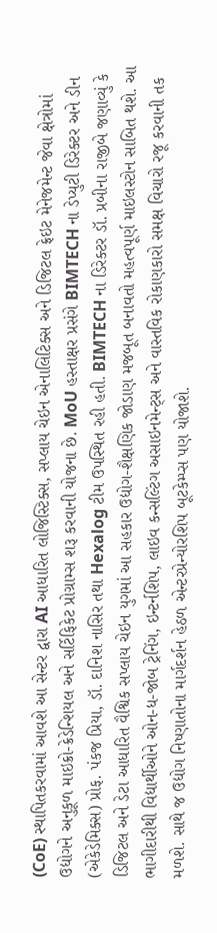(CoE) સ્થાપિતકરવામાં આવશે આ સેન્ટર દ્વારા AI આધારિત લોજિસ્ટિક્સ, સપ્લાય ચેઇન એનાલિટિક્સ અને ડિજિટલ ફ્રેઇટ મેનેજમેન્ટ જેવા ક્ષેત્રોમાં ઉદ્યોગને અનુકૂળ માઇક્રો-ક્રેડેન્શિયલ અને સર્ટિફિકેટ પ્રોગ્રામ્સ શરૂ કરવાની યોજના છે. MoU હસ્તાક્ષર પ્રસંગે BIMTECH ના ડેપ્યુટી ડિરેક્ટર અને ડીન (એકેડેમિક્સ) પ્રોફ. પંકજ પ્રિયા, ડૉ. દાનિશ નાસિર તથા Hexalog ટીમ ઉપસ્થિત રહી હતી. BIMTECH ના ડિરેક્ટર ડૉ. પ્રબીના રાજીબે જણાવ્યું કે ડિજિટલ અને ડેટા આધારિત વૈશ્વિક સપ્લાય ચેઇન યુગમાં આ સહકાર ઉદ્યોગ-શૈક્ષણિક જોડાણ મજબૂત બનાવતો મહત્વપૂર્ણ માઇલસ્ટોન સાબિત થશે. આ ભાગીદારીથી વિદ્યાર્થીઓને ઓન-ધ-જોબ ટ્રેનિંગ, ઇન્ટર્નશિપ, લાઇવ કન્સલ્ટિંગ અસાઇનમેન્ટ્સ અને વાસ્તવિક રોકાણકારો સમક્ષ વિચારો રજૂ કરવાની તક મળશે. સાથે જ ઉદ્યોગ નિષ્ણાતોના માર્ગદર્શન હેઠળ એન્ટરપ્રેન્યોરશિપ બૂટકેમ્પ્સ પણ યોજાશે.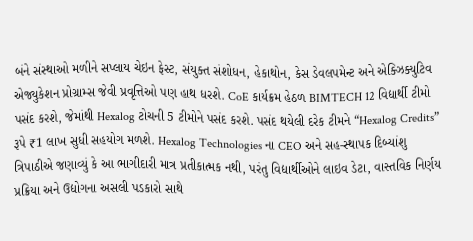બંને સંસ્થાઓ મળીને સપ્લાય ચેઇન ફેસ્ટ, સંયુક્ત સંશોધન, હેકાથોન, કેસ ડેવલપમેન્ટ અને એક્ઝિક્યુટિવ એજ્યુકેશન પ્રોગ્રામ્સ જેવી પ્રવૃત્તિઓ પણ હાથ ધરશે. CoE કાર્યક્રમ હેઠળ BIMTECH 12 વિદ્યાર્થી ટીમો પસંદ કરશે, જેમાંથી Hexalog ટોચની 5 ટીમોને પસંદ કરશે. પસંદ થયેલી દરેક ટીમને “Hexalog Credits” રૂપે ₹1 લાખ સુધી સહયોગ મળશે. Hexalog Technologies ના CEO અને સહ-સ્થાપક દિબ્યાંશુ ત્રિપાઠીએ જણાવ્યું કે આ ભાગીદારી માત્ર પ્રતીકાત્મક નથી, પરંતુ વિદ્યાર્થીઓને લાઇવ ડેટા, વાસ્તવિક નિર્ણય પ્રક્રિયા અને ઉદ્યોગના અસલી પડકારો સાથે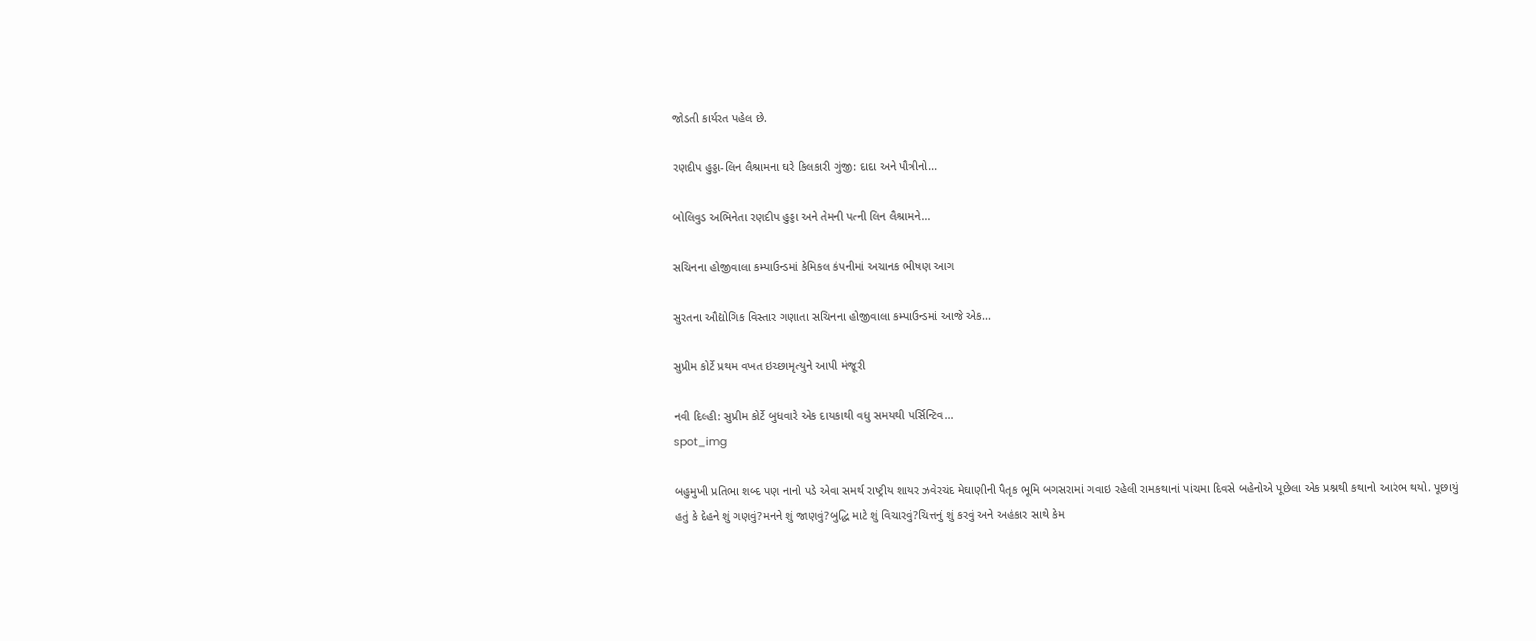જોડતી કાર્યરત પહેલ છે.

રણદીપ હુડ્ડા-લિન લૈશ્રામના ઘરે કિલકારી ગુંજી: દાદા અને પૌત્રીનો...

બોલિવુડ અભિનેતા રણદીપ હુડ્ડા અને તેમની પત્ની લિન લૈશ્રામને...

સચિનના હોજીવાલા કમ્પાઉન્ડમાં કેમિકલ કંપનીમાં અચાનક ભીષણ આગ

સુરતના ઔદ્યોગિક વિસ્તાર ગણાતા સચિનના હોજીવાલા કમ્પાઉન્ડમાં આજે એક...

સુપ્રીમ કોર્ટે પ્રથમ વખત ઇચ્છામૃત્યુને આપી મંજૂરી

નવી દિલ્હી: સુપ્રીમ કોર્ટે બુધવારે એક દાયકાથી વધુ સમયથી પર્સિન્ટિવ...
spot_img

બહુમુખી પ્રતિભા શબ્દ પણ નાનો પડે એવા સમર્થ રાષ્ટ્રીય શાયર ઝવેરચંદ મેઘાણીની પૈતૃક ભૂમિ બગસરામાં ગવાઇ રહેલી રામકથાનાં પાંચમા દિવસે બહેનોએ પૂછેલા એક પ્રશ્નથી કથાનો આરંભ થયો. પૂછાયું હતું કે દેહને શું ગણવું?મનને શું જાણવું?બુદ્ધિ માટે શું વિચારવું?ચિત્તનું શું કરવું અને અહંકાર સાથે કેમ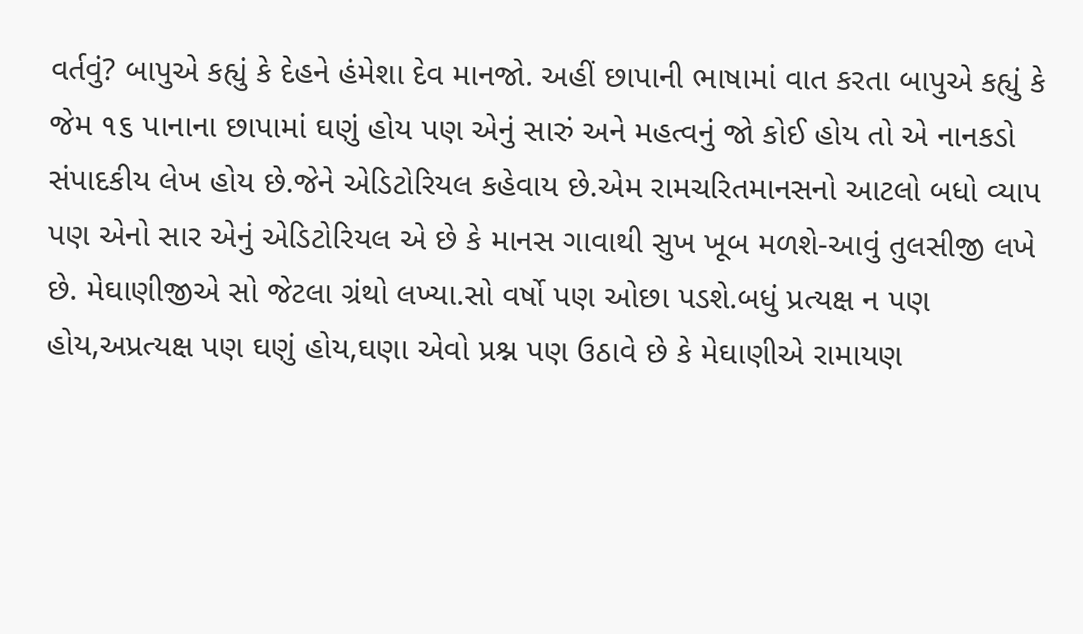વર્તવું? બાપુએ કહ્યું કે દેહને હંમેશા દેવ માનજો. અહીં છાપાની ભાષામાં વાત કરતા બાપુએ કહ્યું કે જેમ ૧૬ પાનાના છાપામાં ઘણું હોય પણ એનું સારું અને મહત્વનું જો કોઈ હોય તો એ નાનકડો સંપાદકીય લેખ હોય છે.જેને એડિટોરિયલ કહેવાય છે.એમ રામચરિતમાનસનો આટલો બધો વ્યાપ પણ એનો સાર એનું એડિટોરિયલ એ છે કે માનસ ગાવાથી સુખ ખૂબ મળશે-આવું તુલસીજી લખે છે. મેઘાણીજીએ સો જેટલા ગ્રંથો લખ્યા.સો વર્ષો પણ ઓછા પડશે.બધું પ્રત્યક્ષ ન પણ હોય,અપ્રત્યક્ષ પણ ઘણું હોય,ઘણા એવો પ્રશ્ન પણ ઉઠાવે છે કે મેઘાણીએ રામાયણ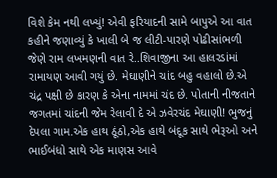વિશે કેમ નથી લખ્યું! એવી ફરિયાદની સામે બાપુએ આ વાત કહીને જણાવ્યું કે ખાલી બે જ લીટી-પારણે પોઢીસાંભળી જેણે રામ લખમણની વાત રે..શિવાજીના આ હાલરડાંમાં રામાયણ આવી ગયું છે. મેઘાણીને ચાંદ બહુ વહાલો છે.એ ચંદ્ર પક્ષી છે કારણ કે એના નામમાં ચંદ છે. પોતાની નીજતાને જગતમાં ચાંદની જેમ રેલાવી દે એ ઝવેરચંદ મેઘાણી! ભુજનું દેપલા ગામ.એક હાથ ઠૂંઠો,એક હાથે બંદૂક સાથે ભેરૂઓ અને ભાઈબંધો સાથે એક માણસ આવે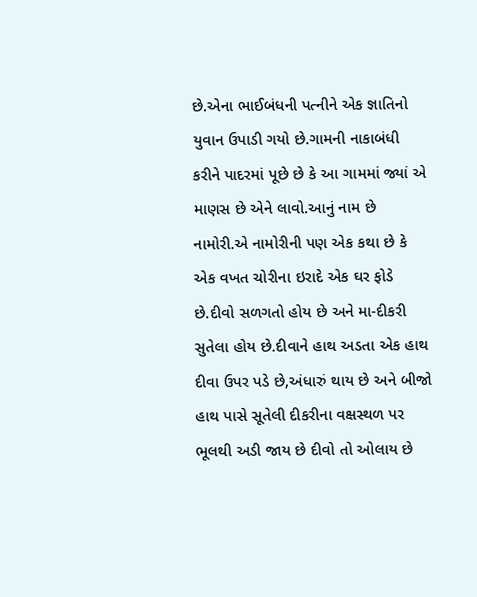છે.એના ભાઈબંધની પત્નીને એક જ્ઞાતિનો યુવાન ઉપાડી ગયો છે.ગામની નાકાબંધી કરીને પાદરમાં પૂછે છે કે આ ગામમાં જ્યાં એ માણસ છે એને લાવો.આનું નામ છે નામોરી.એ નામોરીની પણ એક કથા છે કે એક વખત ચોરીના ઇરાદે એક ઘર ફોડે છે.દીવો સળગતો હોય છે અને મા-દીકરી સુતેલા હોય છે.દીવાને હાથ અડતા એક હાથ દીવા ઉપર પડે છે,અંધારું થાય છે અને બીજો હાથ પાસે સૂતેલી દીકરીના વક્ષસ્થળ પર ભૂલથી અડી જાય છે દીવો તો ઓલાય છે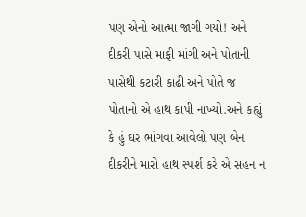પણ એનો આત્મા જાગી ગયો! અને દીકરી પાસે માફી માંગી અને પોતાની પાસેથી કટારી કાઢી અને પોતે જ પોતાનો એ હાથ કાપી નાખ્યો.અને કહ્યું કે હું ઘર ભાંગવા આવેલો પણ બેન દીકરીને મારો હાથ સ્પર્શ કરે એ સહન ન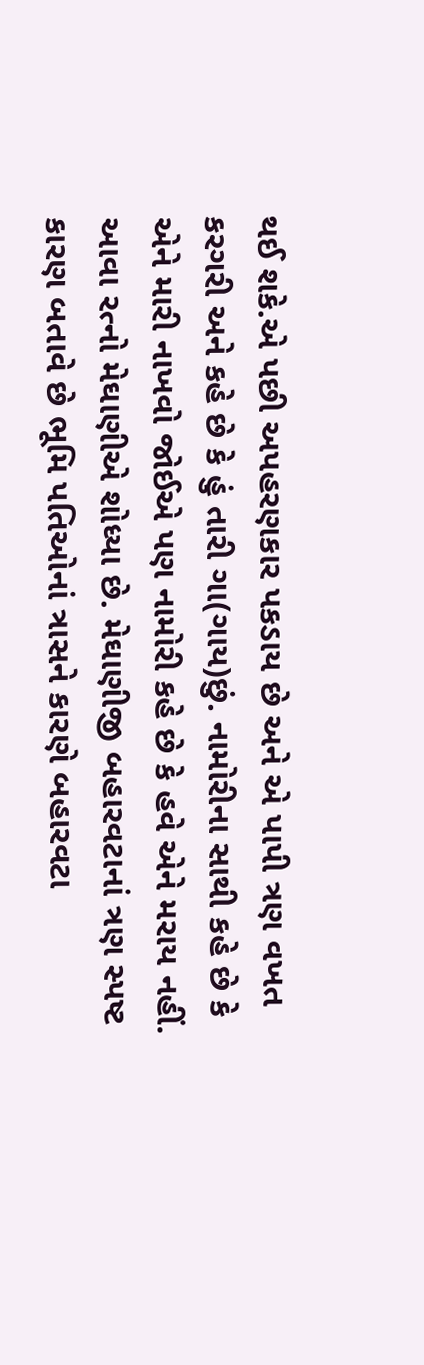થઈ શકે.એ પછી અપહરણકાર પકડાય છે અને એ પાપી ત્રણ વખત કરગરી અને કહે છે કે હું તારી ગા(ગાય)છું. નામોરીના સાથી કહે છે કે એને મારી નાખવો જોઈએ પણ નામોરી કહે છે કે હવે એને મરાય નહીં. આવા રત્નો મેઘાણીએ શોધ્યા છે. મેઘાણીજી બહારવટાનાં ત્રણ સ્પષ્ટ કારણ બતાવે છે ભૂમિ પતિઓનાં ત્રાસને કારણે બહારવટા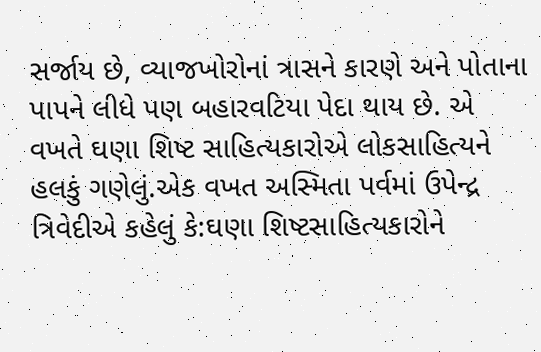સર્જાય છે, વ્યાજખોરોનાં ત્રાસને કારણે અને પોતાના પાપને લીધે પણ બહારવટિયા પેદા થાય છે. એ વખતે ઘણા શિષ્ટ સાહિત્યકારોએ લોકસાહિત્યને હલકું ગણેલું.એક વખત અસ્મિતા પર્વમાં ઉપેન્દ્ર ત્રિવેદીએ કહેલું કે:ઘણા શિષ્ટસાહિત્યકારોને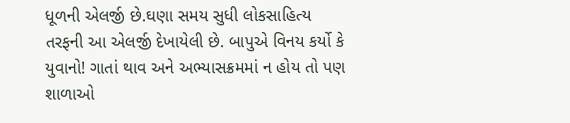ધૂળની એલર્જી છે.ઘણા સમય સુધી લોકસાહિત્ય તરફની આ એલર્જી દેખાયેલી છે. બાપુએ વિનય કર્યો કે યુવાનો! ગાતાં થાવ અને અભ્યાસક્રમમાં ન હોય તો પણ શાળાઓ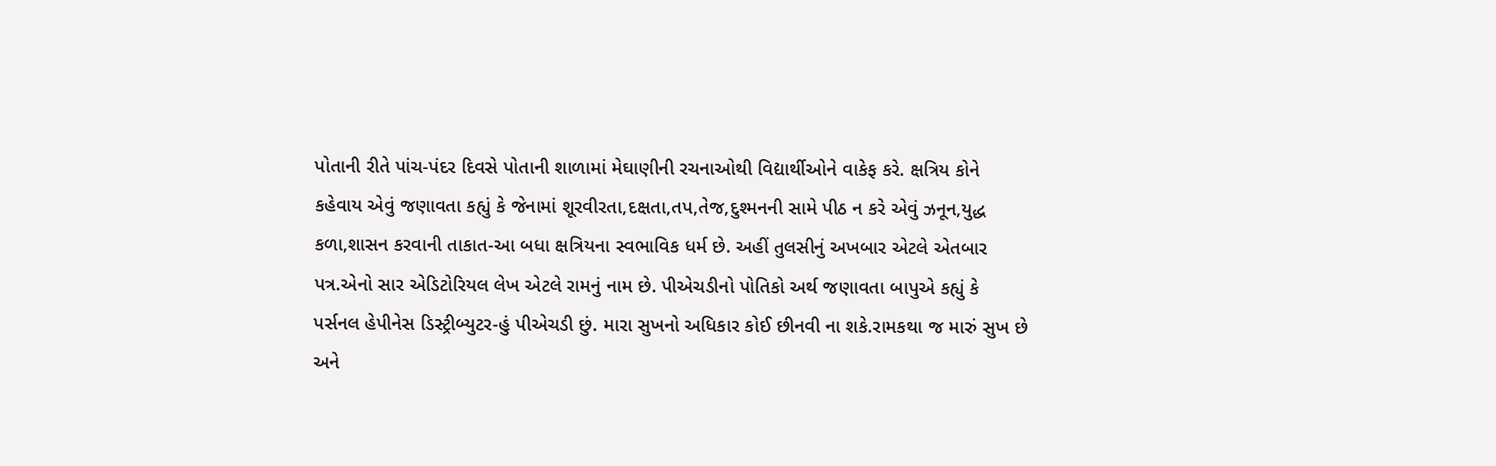પોતાની રીતે પાંચ-પંદર દિવસે પોતાની શાળામાં મેઘાણીની રચનાઓથી વિદ્યાર્થીઓને વાકેફ કરે. ક્ષત્રિય કોને કહેવાય એવું જણાવતા કહ્યું કે જેનામાં શૂરવીરતા,દક્ષતા,તપ,તેજ,દુશ્મનની સામે પીઠ ન કરે એવું ઝનૂન,યુદ્ધ કળા,શાસન કરવાની તાકાત-આ બધા ક્ષત્રિયના સ્વભાવિક ધર્મ છે. અહીં તુલસીનું અખબાર એટલે એતબાર પત્ર.એનો સાર એડિટોરિયલ લેખ એટલે રામનું નામ છે. પીએચડીનો પોતિકો અર્થ જણાવતા બાપુએ કહ્યું કે પર્સનલ હેપીનેસ ડિસ્ટ્રીબ્યુટર-હું પીએચડી છું. મારા સુખનો અધિકાર કોઈ છીનવી ના શકે.રામકથા જ મારું સુખ છે અને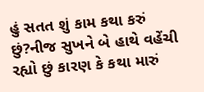હું સતત શું કામ કથા કરું છું?નીજ સુખને બે હાથે વહેંચી રહ્યો છું કારણ કે કથા મારું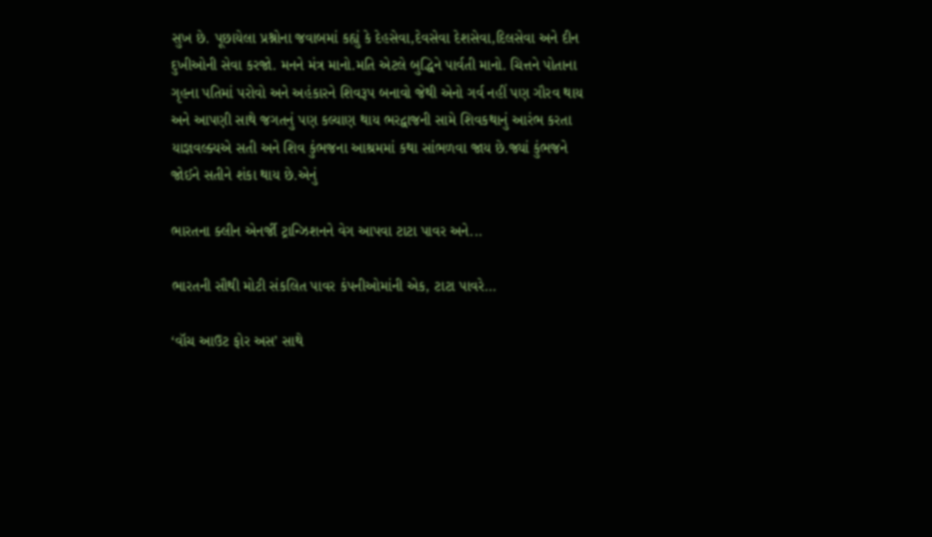સુખ છે. પૂછાયેલા પ્રશ્નોના જવાબમાં કહ્યું કે દેહસેવા,દેવસેવા દેશસેવા,દિલસેવા અને દીન દુખીઓની સેવા કરજો. મનને મંત્ર માનો.મતિ એટલે બુદ્ધિને પાર્વતી માનો. ચિત્તને પોતાના ગૃહના પતિમાં પરોવો અને અહંકારને શિવરૂપ બનાવો જેથી એનો ગર્વ નહીં પણ ગૌરવ થાય અને આપણી સાથે જગતનું પણ કલ્યાણ થાય ભરદ્વાજની સામે શિવકથાનું આરંભ કરતા યાજ્ઞવલ્ક્યએ સતી અને શિવ કુંભજના આશ્રમમાં કથા સાંભળવા જાય છે.જ્યાં કુંભજને જોઈને સતીને શંકા થાય છે.એનું

ભારતના ક્લીન એનર્જી ટ્રાન્ઝિશનને વેગ આપવા ટાટા પાવર અને...

ભારતની સૌથી મોટી સંકલિત પાવર કંપનીઓમાંની એક, ટાટા પાવરે...

‘વૉચ આઉટ ફોર અસ’ સાથે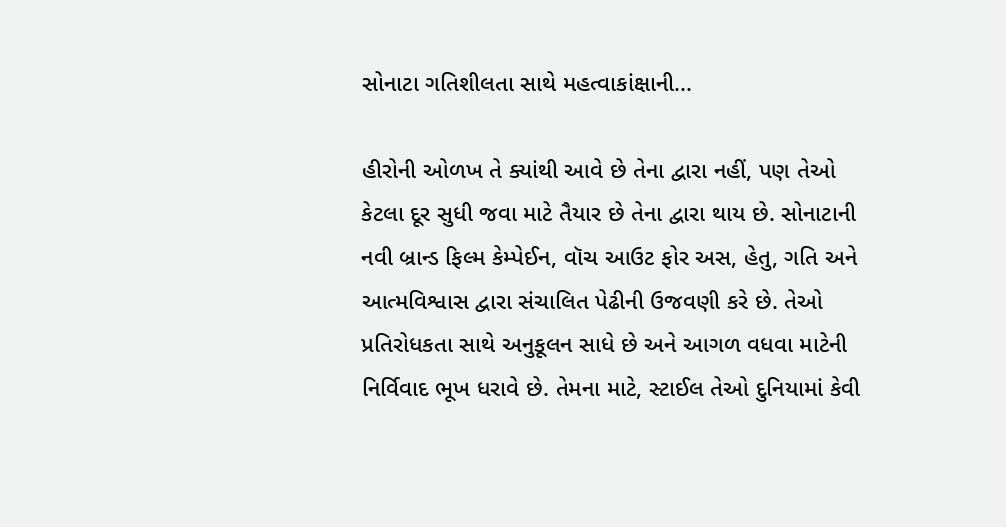સોનાટા ગતિશીલતા સાથે મહત્વાકાંક્ષાની...

હીરોની ઓળખ તે ક્યાંથી આવે છે તેના દ્વારા નહીં, પણ તેઓ કેટલા દૂર સુધી જવા માટે તૈયાર છે તેના દ્વારા થાય છે. સોનાટાની નવી બ્રાન્ડ ફિલ્મ કેમ્પેઈન, વૉચ આઉટ ફોર અસ, હેતુ, ગતિ અને આત્મવિશ્વાસ દ્વારા સંચાલિત પેઢીની ઉજવણી કરે છે. તેઓ પ્રતિરોધકતા સાથે અનુકૂલન સાધે છે અને આગળ વધવા માટેની નિર્વિવાદ ભૂખ ધરાવે છે. તેમના માટે, સ્ટાઈલ તેઓ દુનિયામાં કેવી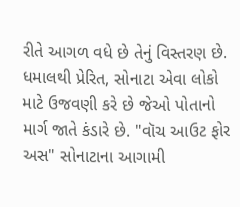રીતે આગળ વધે છે તેનું વિસ્તરણ છે. ધમાલથી પ્રેરિત, સોનાટા એવા લોકો માટે ઉજવણી કરે છે જેઓ પોતાનો માર્ગ જાતે કંડારે છે. "વૉચ આઉટ ફોર અસ" સોનાટાના આગામી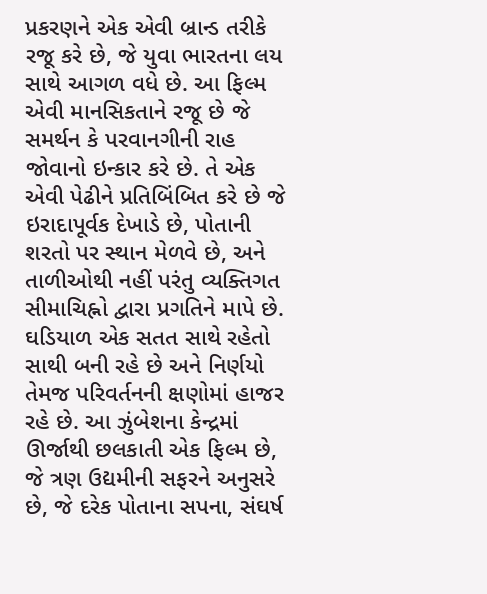પ્રકરણને એક એવી બ્રાન્ડ તરીકે રજૂ કરે છે, જે યુવા ભારતના લય સાથે આગળ વધે છે. આ ફિલ્મ એવી માનસિકતાને રજૂ છે જે સમર્થન કે પરવાનગીની રાહ જોવાનો ઇન્કાર કરે છે. તે એક એવી પેઢીને પ્રતિબિંબિત કરે છે જે ઇરાદાપૂર્વક દેખાડે છે, પોતાની શરતો પર સ્થાન મેળવે છે, અને તાળીઓથી નહીં પરંતુ વ્યક્તિગત સીમાચિહ્નો દ્વારા પ્રગતિને માપે છે. ઘડિયાળ એક સતત સાથે રહેતો સાથી બની રહે છે અને નિર્ણયો તેમજ પરિવર્તનની ક્ષણોમાં હાજર રહે છે. આ ઝુંબેશના કેન્દ્રમાં ઊર્જાથી છલકાતી એક ફિલ્મ છે, જે ત્રણ ઉદ્યમીની સફરને અનુસરે છે, જે દરેક પોતાના સપના, સંઘર્ષ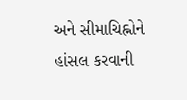અને સીમાચિહ્નોને હાંસલ કરવાની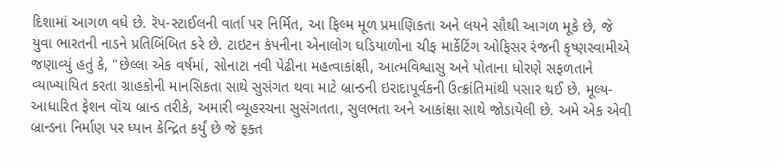દિશામાં આગળ વધે છે. રૅપ-સ્ટાઈલની વાર્તા પર નિર્મિત, આ ફિલ્મ મૂળ પ્રમાણિકતા અને લયને સૌથી આગળ મૂકે છે, જે યુવા ભારતની નાડને પ્રતિબિંબિત કરે છે. ટાઇટન કંપનીના એનાલોગ ઘડિયાળોના ચીફ માર્કેટિંગ ઓફિસર રંજની કૃષ્ણસ્વામીએ જણાવ્યું હતું કે, "છેલ્લા એક વર્ષમાં, સોનાટા નવી પેઢીના મહત્વાકાંક્ષી, આત્મવિશ્વાસુ અને પોતાના ધોરણે સફળતાને વ્યાખ્યાયિત કરતા ગ્રાહકોની માનસિકતા સાથે સુસંગત થવા માટે બ્રાન્ડની ઇરાદાપૂર્વકની ઉત્ક્રાંતિમાંથી પસાર થઈ છે. મૂલ્ય-આધારિત ફેશન વૉચ બ્રાન્ડ તરીકે, અમારી વ્યૂહરચના સુસંગતતા, સુલભતા અને આકાંક્ષા સાથે જોડાયેલી છે. અમે એક એવી બ્રાન્ડના નિર્માણ પર ધ્યાન કેન્દ્રિત કર્યું છે જે ફક્ત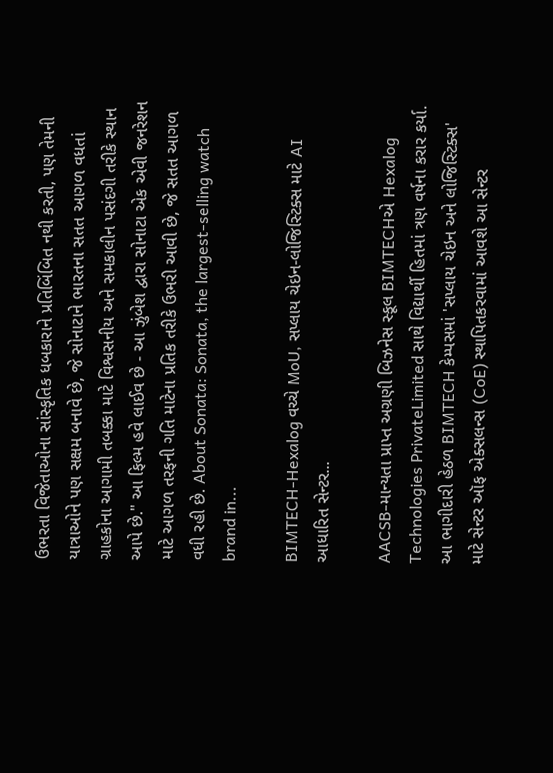ઉભરતા વિજેતાઓના સાંસ્કૃતિક ધબકારાને પ્રતિબિંબિત નથી કરતી, પણ તેમની યાત્રાઓને પણ સક્ષમ બનાવે છે, જે સોનાટાને ભારતના સતત આગળ વધતાં ગ્રાહકોના આગામી તબક્કા માટે વિશ્વસનીય અને સમકાલીન પસંદગી તરીકે સ્થાન આપે છે." આ ફિલ્મ હવે લાઈવ છે - આ ઝુંબેશ દ્વારા સોનાટા એક એવી જનરેશન માટે આગળ તરફની ગતિ માટેના પ્રતિક તરીકે ઉભરી આવી છે, જે સતત આગળ વધી રહી છે. About Sonata: Sonata, the largest-selling watch brand in...

BIMTECH-Hexalog વચ્ચે MoU, સપ્લાય ચેઇન-લોજિસ્ટિક્સ માટે AI આધારિત સેન્ટર...

AACSB-માન્યતા પ્રાપ્ત અગ્રણી બિઝનેસ સ્કૂલ BIMTECHએ Hexalog Technologies PrivateLimited સાથે વિદ્યાર્થી હિતમાં ત્રણ વર્ષના કરાર કર્યા. આ ભાગીદારી હેઠળ BIMTECH કેમ્પસમાં 'સપ્લાય ચેઇન અને લોજિસ્ટિક્સ' માટે સેન્ટર ઑફ એક્સલન્સ (CoE) સ્થાપિતકરવામાં આવશે આ સેન્ટર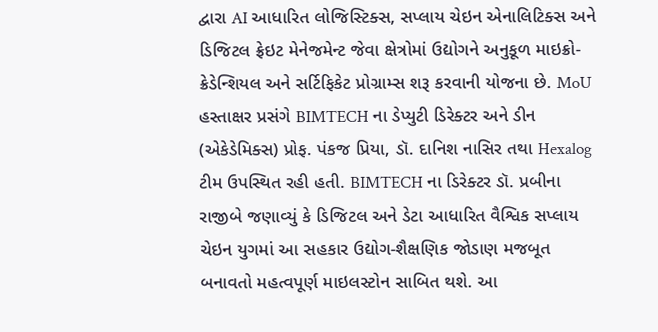દ્વારા AI આધારિત લોજિસ્ટિક્સ, સપ્લાય ચેઇન એનાલિટિક્સ અને ડિજિટલ ફ્રેઇટ મેનેજમેન્ટ જેવા ક્ષેત્રોમાં ઉદ્યોગને અનુકૂળ માઇક્રો-ક્રેડેન્શિયલ અને સર્ટિફિકેટ પ્રોગ્રામ્સ શરૂ કરવાની યોજના છે. MoU હસ્તાક્ષર પ્રસંગે BIMTECH ના ડેપ્યુટી ડિરેક્ટર અને ડીન (એકેડેમિક્સ) પ્રોફ. પંકજ પ્રિયા, ડૉ. દાનિશ નાસિર તથા Hexalog ટીમ ઉપસ્થિત રહી હતી. BIMTECH ના ડિરેક્ટર ડૉ. પ્રબીના રાજીબે જણાવ્યું કે ડિજિટલ અને ડેટા આધારિત વૈશ્વિક સપ્લાય ચેઇન યુગમાં આ સહકાર ઉદ્યોગ-શૈક્ષણિક જોડાણ મજબૂત બનાવતો મહત્વપૂર્ણ માઇલસ્ટોન સાબિત થશે. આ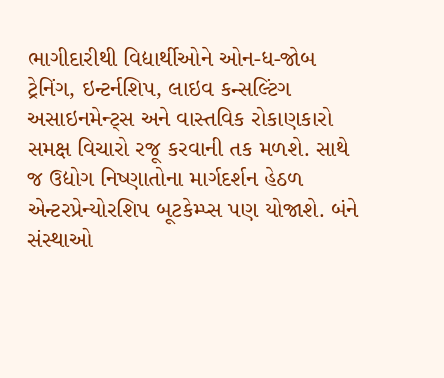ભાગીદારીથી વિદ્યાર્થીઓને ઓન-ધ-જોબ ટ્રેનિંગ, ઇન્ટર્નશિપ, લાઇવ કન્સલ્ટિંગ અસાઇનમેન્ટ્સ અને વાસ્તવિક રોકાણકારો સમક્ષ વિચારો રજૂ કરવાની તક મળશે. સાથે જ ઉદ્યોગ નિષ્ણાતોના માર્ગદર્શન હેઠળ એન્ટરપ્રેન્યોરશિપ બૂટકેમ્પ્સ પણ યોજાશે. બંને સંસ્થાઓ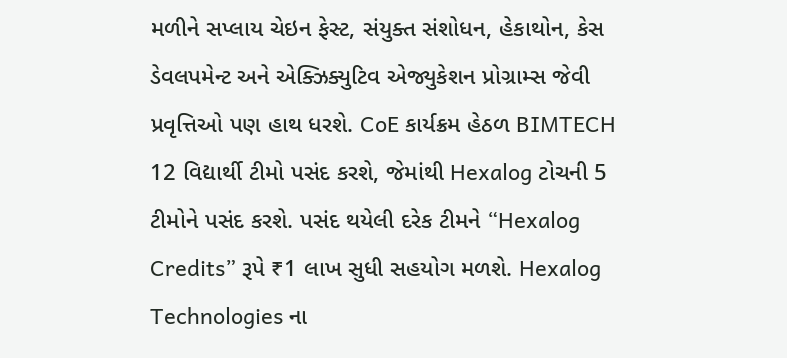મળીને સપ્લાય ચેઇન ફેસ્ટ, સંયુક્ત સંશોધન, હેકાથોન, કેસ ડેવલપમેન્ટ અને એક્ઝિક્યુટિવ એજ્યુકેશન પ્રોગ્રામ્સ જેવી પ્રવૃત્તિઓ પણ હાથ ધરશે. CoE કાર્યક્રમ હેઠળ BIMTECH 12 વિદ્યાર્થી ટીમો પસંદ કરશે, જેમાંથી Hexalog ટોચની 5 ટીમોને પસંદ કરશે. પસંદ થયેલી દરેક ટીમને “Hexalog Credits” રૂપે ₹1 લાખ સુધી સહયોગ મળશે. Hexalog Technologies ના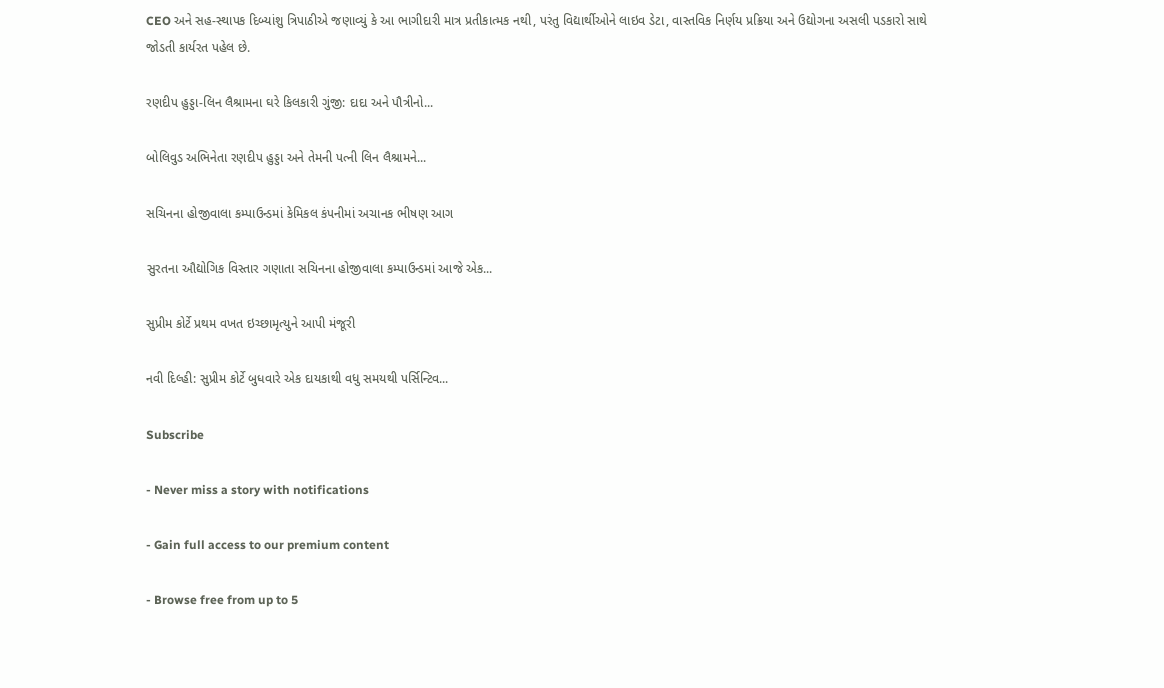CEO અને સહ-સ્થાપક દિબ્યાંશુ ત્રિપાઠીએ જણાવ્યું કે આ ભાગીદારી માત્ર પ્રતીકાત્મક નથી, પરંતુ વિદ્યાર્થીઓને લાઇવ ડેટા, વાસ્તવિક નિર્ણય પ્રક્રિયા અને ઉદ્યોગના અસલી પડકારો સાથે જોડતી કાર્યરત પહેલ છે.

રણદીપ હુડ્ડા-લિન લૈશ્રામના ઘરે કિલકારી ગુંજી: દાદા અને પૌત્રીનો...

બોલિવુડ અભિનેતા રણદીપ હુડ્ડા અને તેમની પત્ની લિન લૈશ્રામને...

સચિનના હોજીવાલા કમ્પાઉન્ડમાં કેમિકલ કંપનીમાં અચાનક ભીષણ આગ

સુરતના ઔદ્યોગિક વિસ્તાર ગણાતા સચિનના હોજીવાલા કમ્પાઉન્ડમાં આજે એક...

સુપ્રીમ કોર્ટે પ્રથમ વખત ઇચ્છામૃત્યુને આપી મંજૂરી

નવી દિલ્હી: સુપ્રીમ કોર્ટે બુધવારે એક દાયકાથી વધુ સમયથી પર્સિન્ટિવ...

Subscribe

- Never miss a story with notifications

- Gain full access to our premium content

- Browse free from up to 5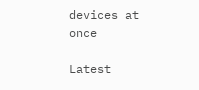devices at once

Latest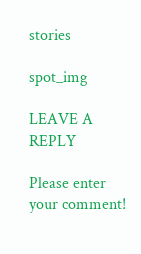stories

spot_img

LEAVE A REPLY

Please enter your comment!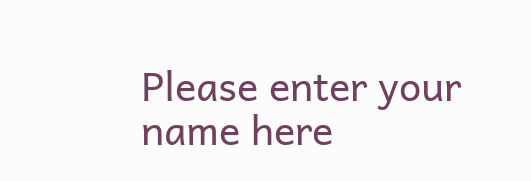Please enter your name here